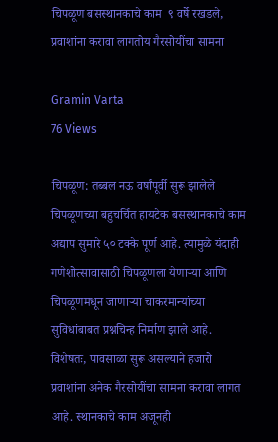चिपळूण बसस्थानकाचे काम  ९ वर्षे रखडले, प्रवाशांना करावा लागतोय गैरसोयींचा सामना

Gramin Varta
76 Views

चिपळूण: तब्बल नऊ वर्षांपूर्वी सुरू झालेले चिपळूणच्या बहुचर्चित हायटेक बसस्थानकाचे काम अद्याप सुमारे ५० टक्के पूर्ण आहे. त्यामुळे यंदाही गणेशोत्सावासाठी चिपळूणला येणाऱ्या आणि चिपळूणमधून जाणाऱ्या चाकरमान्यांच्या सुविधांबाबत प्रश्नचिन्ह निर्माण झाले आहे. विशेषतः, पावसाळा सुरू असल्याने हजारो प्रवाशांना अनेक गैरसोयींचा सामना करावा लागत आहे. स्थानकाचे काम अजूनही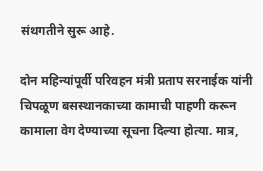संथगतीने सुरू आहे.

दोन महिन्यांपूर्वी परिवहन मंत्री प्रताप सरनाईक यांनी चिपळूण बसस्थानकाच्या कामाची पाहणी करून कामाला वेग देण्याच्या सूचना दिल्या होत्या. मात्र,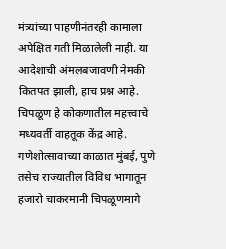मंत्र्यांच्या पाहणीनंतरही कामाला अपेक्षित गती मिळालेली नाही. या आदेशाची अंमलबजावणी नेमकी कितपत झाली, हाच प्रश्न आहे. चिपळूण हे कोकणातील महत्त्वाचे मध्यवर्ती वाहतूक केंद्र आहे. गणेशोत्सावाच्या काळात मुंबई, पुणे तसेच राज्यातील विविध भागातून हजारो चाकरमानी चिपळूणमागे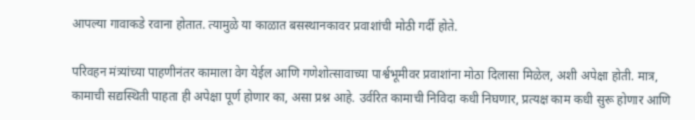आपल्या गावाकडे रवाना होतात. त्यामुळे या काळात बसस्थानकावर प्रवाशांची मोठी गर्दी होते.

परिवहन मंत्र्यांच्या पाहणीनंतर कामाला वेग येईल आणि गणेशोत्सावाच्या पार्श्वभूमीवर प्रवाशांना मोठा दिलासा मिळेल, अशी अपेक्षा होती. मात्र, कामाची सद्यस्थिती पाहता ही अपेक्षा पूर्ण होणार का, असा प्रश्न आहे. उर्वरित कामाची निविदा कधी निघणार, प्रत्यक्ष काम कधी सुरू होणार आणि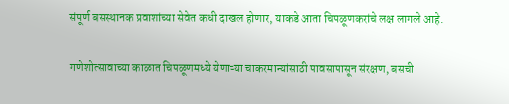संपूर्ण बसस्थानक प्रवाशांच्या सेवेत कधी दाखल होणार, याकडे आता चिपळूणकरांचे लक्ष लागले आहे.

गणेशोत्सावाच्या काळात चिपळूणमध्ये येणाऱ्या चाकरमान्यांसाठी पावसापासून संरक्षण, बसची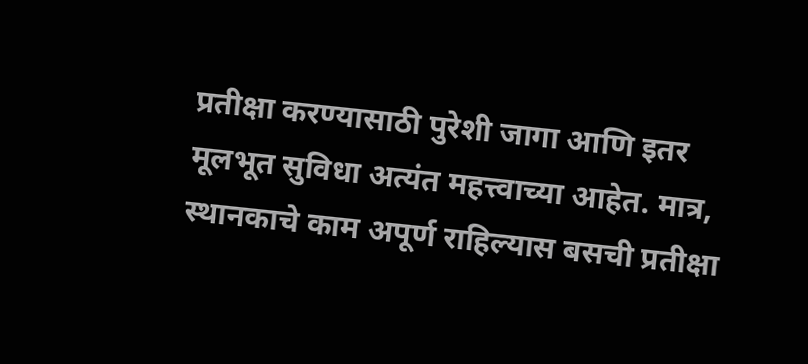प्रतीक्षा करण्यासाठी पुरेशी जागा आणि इतर मूलभूत सुविधा अत्यंत महत्त्वाच्या आहेत. मात्र, स्थानकाचे काम अपूर्ण राहिल्यास बसची प्रतीक्षा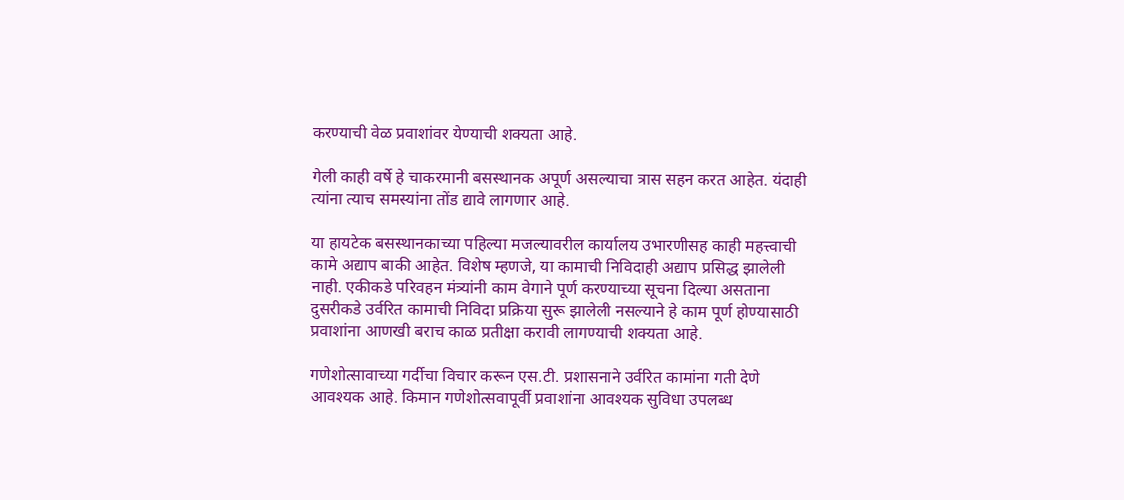करण्याची वेळ प्रवाशांवर येण्याची शक्यता आहे.

गेली काही वर्षे हे चाकरमानी बसस्थानक अपूर्ण असल्याचा त्रास सहन करत आहेत. यंदाही त्यांना त्याच समस्यांना तोंड द्यावे लागणार आहे.

या हायटेक बसस्थानकाच्या पहिल्या मजल्यावरील कार्यालय उभारणीसह काही महत्त्वाची कामे अद्याप बाकी आहेत. विशेष म्हणजे, या कामाची निविदाही अद्याप प्रसिद्ध झालेली नाही. एकीकडे परिवहन मंत्र्यांनी काम वेगाने पूर्ण करण्याच्या सूचना दिल्या असताना दुसरीकडे उर्वरित कामाची निविदा प्रक्रिया सुरू झालेली नसल्याने हे काम पूर्ण होण्यासाठी प्रवाशांना आणखी बराच काळ प्रतीक्षा करावी लागण्याची शक्यता आहे.

गणेशोत्सावाच्या गर्दीचा विचार करून एस.टी. प्रशासनाने उर्वरित कामांना गती देणे आवश्यक आहे. किमान गणेशोत्सवापूर्वी प्रवाशांना आवश्यक सुविधा उपलब्ध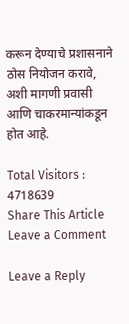करून देण्याचे प्रशासनाने ठोस नियोजन करावे, अशी मागणी प्रवासी आणि चाकरमान्यांकडून होत आहे.

Total Visitors :
4718639
Share This Article
Leave a Comment

Leave a Reply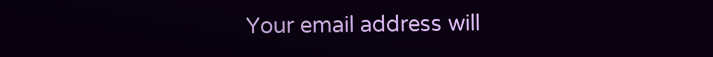Your email address will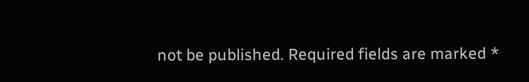not be published. Required fields are marked *